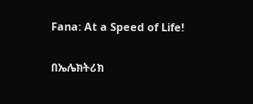Fana: At a Speed of Life!

በኤሌክትሪክ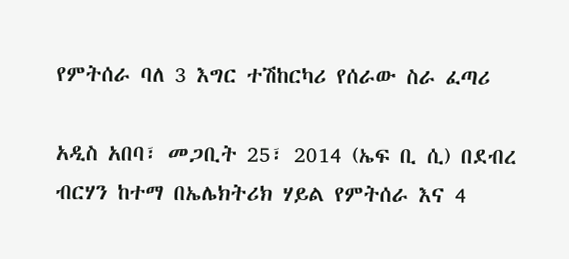የምትሰራ ባለ 3 እግር ተሽከርካሪ የሰራው ስራ ፈጣሪ

አዲስ አበባ፣ መጋቢት 25፣ 2014 (ኤፍ ቢ ሲ) በደብረ ብርሃን ከተማ በኤሌክትሪክ ሃይል የምትሰራ እና 4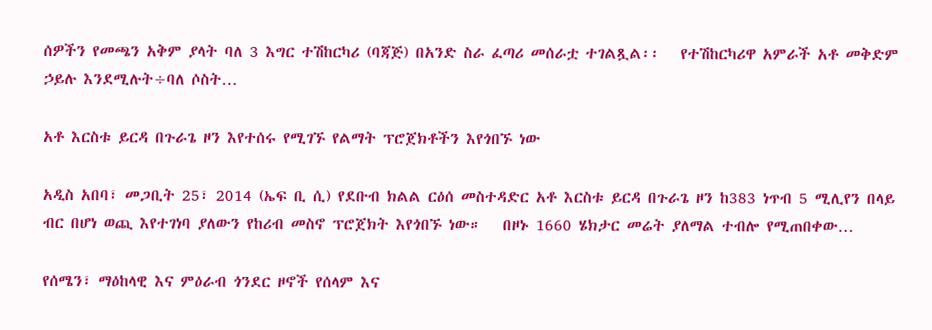ሰዎችን የመጫን አቅም ያላት ባለ 3 እግር ተሽከርካሪ (ባጃጅ) በአንድ ስራ ፈጣሪ መሰራቷ ተገልጿል፡፡   የተሽከርካሪዋ አምራች አቶ መቅድም ኃይሉ እንደሚሉት÷ባለ ሶስት…

አቶ እርስቱ ይርዳ በጉራጌ ዞን እየተሰሩ የሚገኙ የልማት ፕሮጀክቶችን እየጎበኙ ነው

አዲስ አበባ፣ መጋቢት 25፣ 2014 (ኤፍ ቢ ሲ) የደቡብ ክልል ርዕሰ መስተዳድር አቶ እርስቱ ይርዳ በጉራጌ ዞን ከ383 ነጥብ 5 ሚሊየን በላይ ብር በሆነ ወጪ እየተገነባ ያለውን የከሪብ መስኖ ፕሮጀክት እየጎበኙ ነው።   በዞኑ 1660 ሄክታር መሬት ያለማል ተብሎ የሚጠበቀው…

የሰሜን፣ ማዕከላዊ እና ምዕራብ ጎንደር ዞኖች የሰላም እና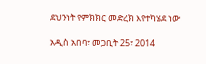ደህንነት የምክክር መድረክ እየተካሄደ ነው

አዲስ አበባ፣ መጋቢት 25፣ 2014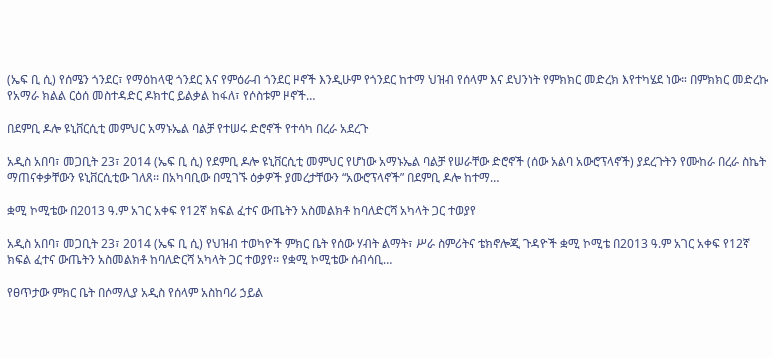(ኤፍ ቢ ሲ) የሰሜን ጎንደር፣ የማዕከላዊ ጎንደር እና የምዕራብ ጎንደር ዞኖች እንዲሁም የጎንደር ከተማ ህዝብ የሰላም እና ደህንነት የምክክር መድረክ እየተካሄደ ነው። በምክክር መድረኩ የአማራ ክልል ርዕሰ መስተዳድር ዶክተር ይልቃል ከፋለ፣ የሶስቱም ዞኖች…

በደምቢ ዶሎ ዩኒቨርሲቲ መምህር አማኑኤል ባልቻ የተሠሩ ድሮኖች የተሳካ በረራ አደረጉ

አዲስ አበባ፣ መጋቢት 23፣ 2014 (ኤፍ ቢ ሲ) የደምቢ ዶሎ ዩኒቨርሲቲ መምህር የሆነው አማኑኤል ባልቻ የሠራቸው ድሮኖች (ሰው አልባ አውሮፕላኖች) ያደረጉትን የሙከራ በረራ ስኬት ማጠናቀቃቸውን ዩኒቨርሲቲው ገለጸ፡፡ በአካባቢው በሚገኙ ዕቃዎች ያመረታቸውን “አውሮፕላኖች” በደምቢ ዶሎ ከተማ…

ቋሚ ኮሚቴው በ2013 ዓ.ም አገር አቀፍ የ12ኛ ክፍል ፈተና ውጤትን አስመልክቶ ከባለድርሻ አካላት ጋር ተወያየ

አዲስ አበባ፣ መጋቢት 23፣ 2014 (ኤፍ ቢ ሲ) የህዝብ ተወካዮች ምክር ቤት የሰው ሃብት ልማት፣ ሥራ ስምሪትና ቴክኖሎጂ ጉዳዮች ቋሚ ኮሚቴ በ2013 ዓ.ም አገር አቀፍ የ12ኛ ክፍል ፈተና ውጤትን አስመልክቶ ከባለድርሻ አካላት ጋር ተወያየ፡፡ የቋሚ ኮሚቴው ሰብሳቢ…

የፀጥታው ምክር ቤት በሶማሊያ አዲስ የሰላም አስከባሪ ኃይል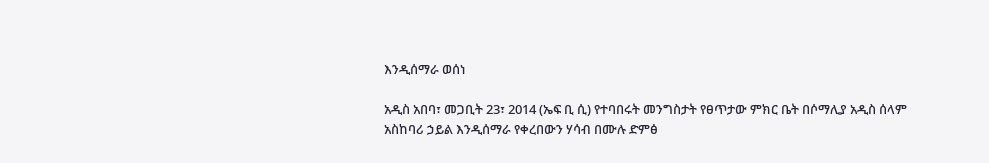እንዲሰማራ ወሰነ

አዲስ አበባ፣ መጋቢት 23፣ 2014 (ኤፍ ቢ ሲ) የተባበሩት መንግስታት የፀጥታው ምክር ቤት በሶማሊያ አዲስ ሰላም አስከባሪ ኃይል እንዲሰማራ የቀረበውን ሃሳብ በሙሉ ድምፅ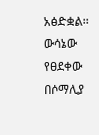አፅድቋል፡፡   ውሳኔው የፀደቀው በሶማሊያ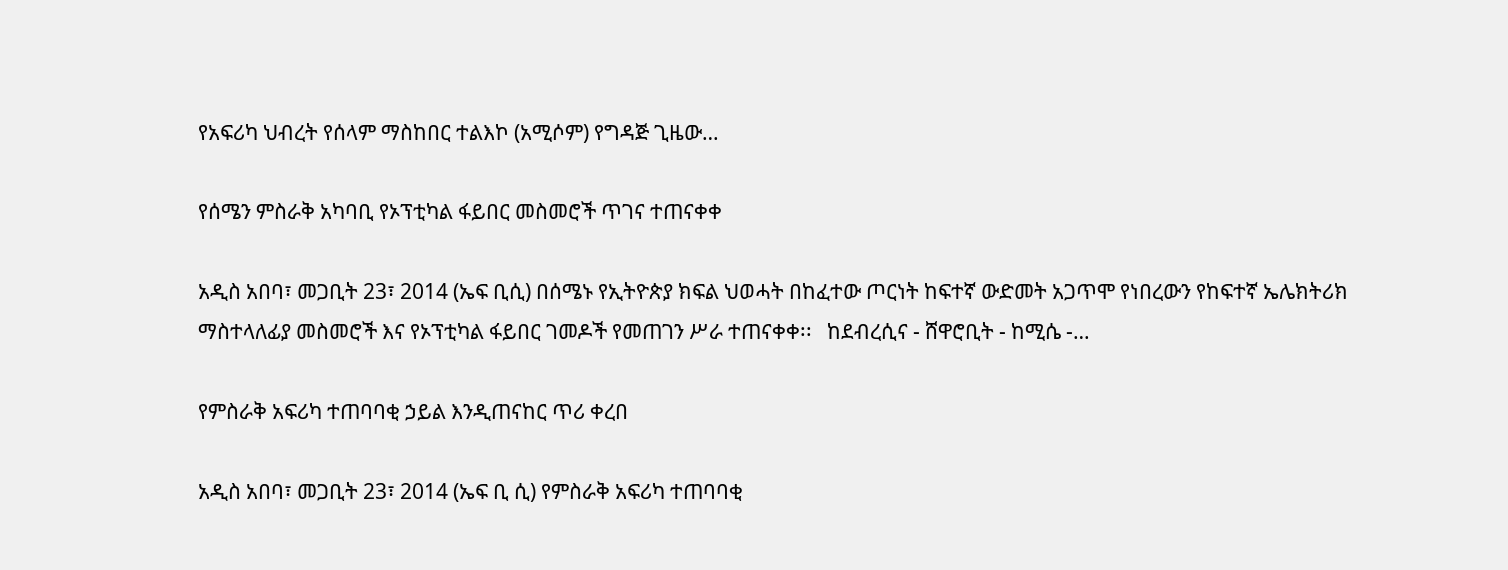የአፍሪካ ህብረት የሰላም ማስከበር ተልእኮ (አሚሶም) የግዳጅ ጊዜው…

የሰሜን ምስራቅ አካባቢ የኦፕቲካል ፋይበር መስመሮች ጥገና ተጠናቀቀ

አዲስ አበባ፣ መጋቢት 23፣ 2014 (ኤፍ ቢሲ) በሰሜኑ የኢትዮጵያ ክፍል ህወሓት በከፈተው ጦርነት ከፍተኛ ውድመት አጋጥሞ የነበረውን የከፍተኛ ኤሌክትሪክ ማስተላለፊያ መስመሮች እና የኦፕቲካል ፋይበር ገመዶች የመጠገን ሥራ ተጠናቀቀ፡፡   ከደብረሲና - ሸዋሮቢት - ከሚሴ -…

የምስራቅ አፍሪካ ተጠባባቂ ኃይል እንዲጠናከር ጥሪ ቀረበ

አዲስ አበባ፣ መጋቢት 23፣ 2014 (ኤፍ ቢ ሲ) የምስራቅ አፍሪካ ተጠባባቂ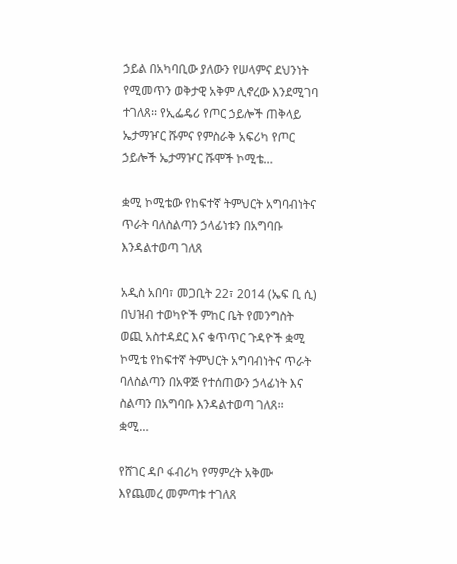ኃይል በአካባቢው ያለውን የሠላምና ደህንነት የሚመጥን ወቅታዊ አቅም ሊኖረው እንደሚገባ ተገለጸ፡፡ የኢፌዴሪ የጦር ኃይሎች ጠቅላይ ኤታማዦር ሹምና የምስራቅ አፍሪካ የጦር ኃይሎች ኤታማዦር ሹሞች ኮሚቴ…

ቋሚ ኮሚቴው የከፍተኛ ትምህርት አግባብነትና ጥራት ባለስልጣን ኃላፊነቱን በአግባቡ እንዳልተወጣ ገለጸ

አዲስ አበባ፣ መጋቢት 22፣ 2014 (ኤፍ ቢ ሲ) በህዝብ ተወካዮች ምከር ቤት የመንግስት ወጪ አስተዳደር እና ቁጥጥር ጉዳዮች ቋሚ ኮሚቴ የከፍተኛ ትምህርት አግባብነትና ጥራት ባለስልጣን በአዋጅ የተሰጠውን ኃላፊነት እና ስልጣን በአግባቡ እንዳልተወጣ ገለጸ፡፡   ቋሚ…

የሸገር ዳቦ ፋብሪካ የማምረት አቅሙ እየጨመረ መምጣቱ ተገለጸ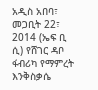አዲስ አበባ፣ መጋቢት 22፣ 2014 (ኤፍ ቢ ሲ) የሸገር ዳቦ ፋብሪካ የማምረት እንቅስቃሴ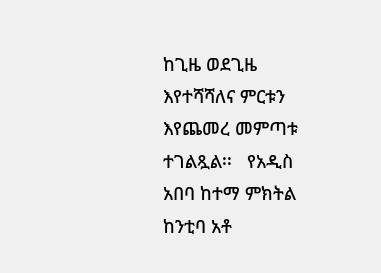ከጊዜ ወደጊዜ እየተሻሻለና ምርቱን እየጨመረ መምጣቱ ተገልጿል፡፡   የአዲስ አበባ ከተማ ምክትል ከንቲባ አቶ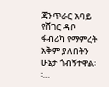ጃንጥራር አባይ የሸገር ዳቦ ፋብሪካ የማምረት አቅም ያለበትን ሁኔታ ጎብኝተዋል፡፡…